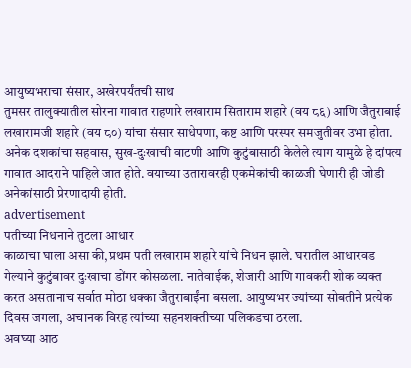आयुष्यभराचा संसार, अखेरपर्यंतची साथ
तुमसर तालुक्यातील सोरना गावात राहणारे लखाराम सिताराम शहारे (वय ८६) आणि जैतुराबाई लखारामजी शहारे (वय ८०) यांचा संसार साधेपणा, कष्ट आणि परस्पर समजुतीवर उभा होता. अनेक दशकांचा सहवास, सुख-दुःखाची वाटणी आणि कुटुंबासाठी केलेले त्याग यामुळे हे दांपत्य गावात आदराने पाहिले जात होते. वयाच्या उतारावरही एकमेकांची काळजी घेणारी ही जोडी अनेकांसाठी प्रेरणादायी होती.
advertisement
पतीच्या निधनाने तुटला आधार
काळाचा घाला असा की,प्रथम पती लखाराम शहारे यांचे निधन झाले. घरातील आधारवड गेल्याने कुटुंबावर दुःखाचा डोंगर कोसळला. नातेवाईक, शेजारी आणि गावकरी शोक व्यक्त करत असतानाच सर्वात मोठा धक्का जैतुराबाईंना बसला. आयुष्यभर ज्यांच्या सोबतीने प्रत्येक दिवस जगला, अचानक विरह त्यांच्या सहनशक्तीच्या पलिकडचा ठरला.
अवघ्या आठ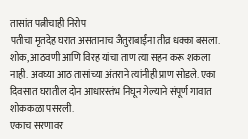तासांत पत्नीचाही निरोप
पतीचा मृतदेह घरात असतानाच जैतुराबाईंना तीव्र धक्का बसला. शोक, आठवणी आणि विरह यांचा ताण त्या सहन करू शकला नाही. अवघ्या आठ तासांच्या अंतराने त्यांनीही प्राण सोडले. एका दिवसात घरातील दोन आधारस्तंभ निघून गेल्याने संपूर्ण गावात शोककळा पसरली.
एकाच सरणावर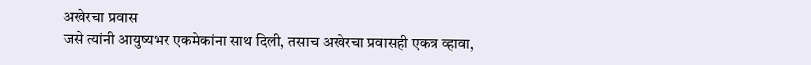अखेरचा प्रवास
जसे त्यांनी आयुष्यभर एकमेकांना साथ दिली, तसाच अखेरचा प्रवासही एकत्र व्हावा,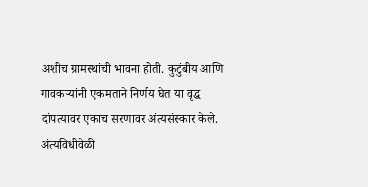अशीच ग्रामस्थांची भावना होती. कुटुंबीय आणि गावकऱ्यांनी एकमताने निर्णय घेत या वृद्ध दांपत्यावर एकाच सरणावर अंत्यसंस्कार केले. अंत्यविधीवेळी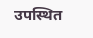उपस्थित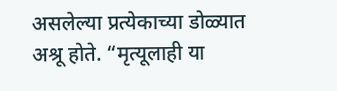असलेल्या प्रत्येकाच्या डोळ्यात अश्रू होते. “मृत्यूलाही या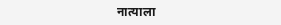नात्याला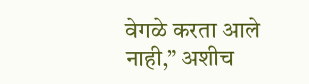वेगळे करता आले नाही,” अशीच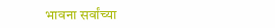भावना सर्वांच्या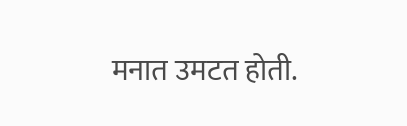मनात उमटत होती.